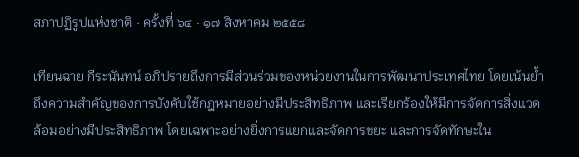สภาปฏิรูปแห่งชาติ · ครั้งที่ ๖๔ · ๑๗ สิงหาคม ๒๕๕๘

เทียนฉาย กีระนันทน์ อภิปรายถึงการมีส่วนร่วมของหน่วยงานในการพัฒนาประเทศไทย โดยเน้นย้ำถึงความสำคัญของการบังคับใช้กฎหมายอย่างมีประสิทธิภาพ และเรียกร้องให้มีการจัดการสิ่งแวดล้อมอย่างมีประสิทธิภาพ โดยเฉพาะอย่างยิ่งการแยกและจัดการขยะ และการจัดทักษะใน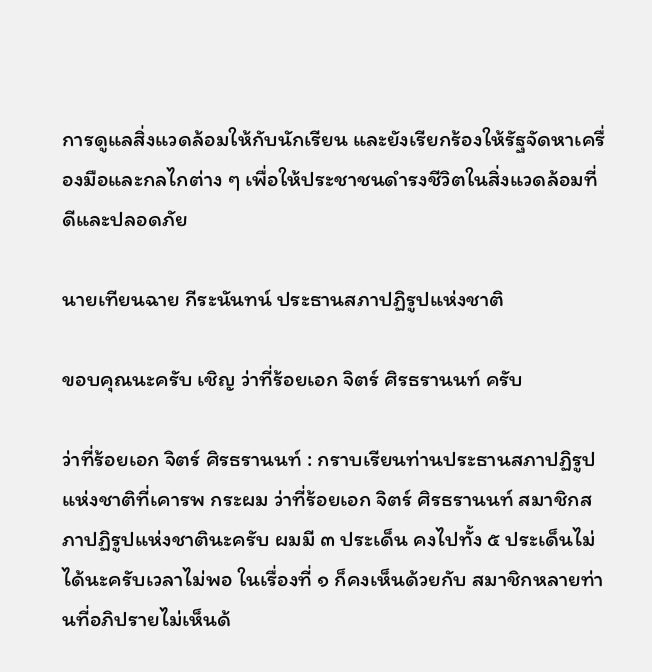การดูแลสิ่งแวดล้อมให้กับนักเรียน และยังเรียกร้องให้รัฐจัดหาเครื่องมือและกลไกต่าง ๆ เพื่อให้ประชาชนดำรงชีวิตในสิ่งแวดล้อมที่ดีและปลอดภัย

นายเทียนฉาย กีระนันทน์ ประธานสภาปฏิรูปแห่งชาติ

ขอบคุณนะครับ เชิญ ว่าที่ร้อยเอก จิตร์ ศิรธรานนท์ ครับ

ว่าที่ร้อยเอก จิตร์ ศิรธรานนท์ : กราบเรียนท่านประธานสภาปฏิรูป แห่งชาติที่เคารพ กระผม ว่าที่ร้อยเอก จิตร์ ศิรธรานนท์ สมาชิกสภาปฏิรูปแห่งชาตินะครับ ผมมี ๓ ประเด็น คงไปทั้ง ๕ ประเด็นไม่ได้นะครับเวลาไม่พอ ในเรื่องที่ ๑ ก็คงเห็นด้วยกับ สมาชิกหลายท่านที่อภิปรายไม่เห็นด้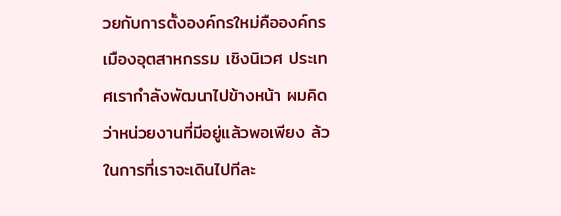วยกับการตั้งองค์กรใหม่คือองค์กรเมืองอุตสาหกรรม เชิงนิเวศ ประเทศเรากําลังพัฒนาไปข้างหน้า ผมคิดว่าหน่วยงานที่มีอยู่แล้วพอเพียง ล้ว ในการที่เราจะเดินไปทีละ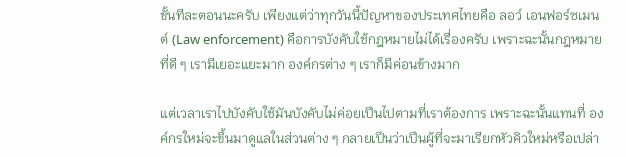ขั้นทีละตอนนะครับ เพียงแต่ว่าทุกวันนี้ปัญหาของประเทศไทยคือ ลอว์ เอนฟอร์ซเมนต์ (Law enforcement) คือการบังคับใช้กฎหมายไม่ได้เรื่องครับ เพราะฉะนั้นกฎหมายที่ดี ๆ เรามีเยอะแยะมาก องค์กรต่าง ๆ เราก็มีค่อนข้างมาก

แต่เวลาเราไปบังคับใช้มันบังคับไม่ค่อยเปึนไปตามที่เราต้องการ เพราะฉะนั้นแทนที่ องค์กรใหม่จะขึ้นมาดูแลในส่วนต่าง ๆ กลายเปึนว่าเปึนผู้ที่จะมาเรียกหัวคิวใหม่หรือเปล่า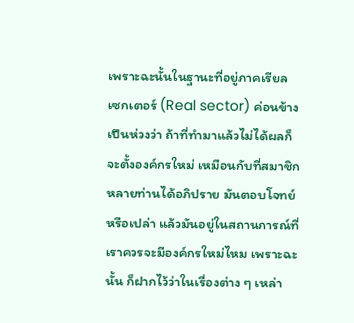เพราะฉะนั้นในฐานะที่อยู่ภาคเรียล เซกเตอร์ (Real sector) ค่อนข้างเปึนห่วงว่า ถ้าที่ทํามาแล้วไม่ได้ผลก็จะตั้งองค์กรใหม่ เหมือนกับที่สมาชิกหลายท่านได้อภิปราย มันตอบโจทย์หรือเปล่า แล้วมันอยู่ในสถานการณ์ที่เราควรจะมีองค์กรใหม่ไหม เพราะฉะนั้น ก็ฝากไว้ว่าในเรื่องต่าง ๆ เหล่า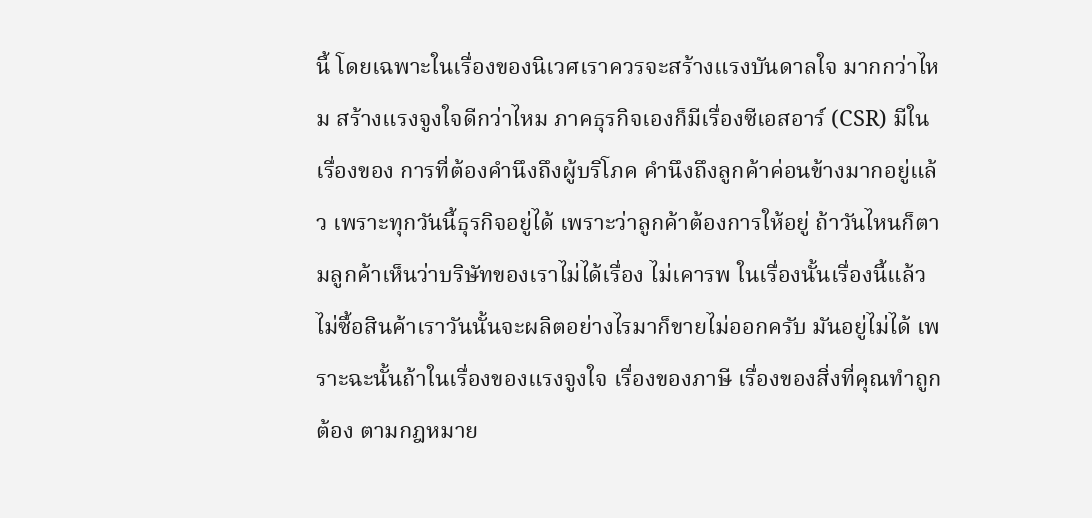นี้ โดยเฉพาะในเรื่องของนิเวศเราควรจะสร้างแรงบันดาลใจ มากกว่าไหม สร้างแรงจูงใจดีกว่าไหม ภาคธุรกิจเองก็มีเรื่องซีเอสอาร์ (CSR) มีในเรื่องของ การที่ต้องคํานึงถึงผู้บริโภค คํานึงถึงลูกค้าค่อนข้างมากอยู่แล้ว เพราะทุกวันนี้ธุรกิจอยู่ได้ เพราะว่าลูกค้าต้องการให้อยู่ ถ้าวันไหนก็ตามลูกค้าเห็นว่าบริษัทของเราไม่ได้เรื่อง ไม่เคารพ ในเรื่องนั้นเรื่องนี้แล้วไม่ซื้อสินค้าเราวันนั้นจะผลิตอย่างไรมาก็ขายไม่ออกครับ มันอยู่ไม่ได้ เพราะฉะนั้นถ้าในเรื่องของแรงจูงใจ เรื่องของภาษี เรื่องของสิ่งที่คุณทําถูกต้อง ตามกฎหมาย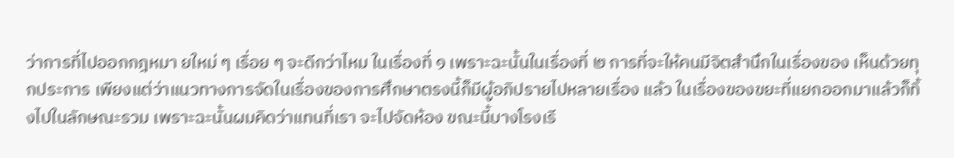ว่าการที่ไปออกกฎหมา ยใหม่ ๆ เรื่อย ๆ จะดีกว่าไหม ในเรื่องที่ ๑ เพราะฉะนั้นในเรื่องที่ ๒ การที่จะให้คนมีจิตสํานึกในเรื่องของ เห็นด้วยทุกประการ เพียงแต่ว่าแนวทางการจัดในเรื่องของการศึกษาตรงนี้ก็มีผู้อภิปรายไปหลายเรื่อง แล้ว ในเรื่องของขยะที่แยกออกมาแล้วก็ทิ้งไปในลักษณะรวม เพราะฉะนั้นผมคิดว่าแทนที่เรา จะไปจัดห้อง ขณะนี้บางโรงเรี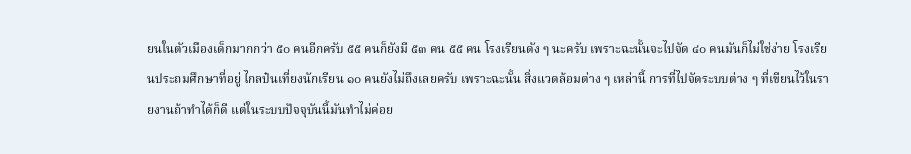ยนในตัวเมืองเด็กมากกว่า ๕๐ คนอีกครับ ๕๕ คนก็ยังมี ๕๓ คน ๕๕ คน โรงเรียนดัง ๆ นะครับ เพราะฉะนั้นจะไปจัด ๔๐ คนมันก็ไม่ใช่ง่าย โรงเรียนประถมศึกษาที่อยู่ ไกลป๋นเที่ยงนักเรียน ๑๐ คนยังไม่ถึงเลยครับ เพราะฉะนั้น สิ่งแวดล้อมต่าง ๆ เหล่านี้ การที่ไปจัดระบบต่าง ๆ ที่เขียนไว้ในรายงานถ้าทําได้ก็ดี แต่ในระบบปัจจุบันนี้มันทําไม่ค่อย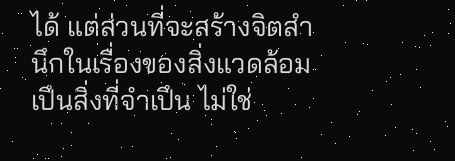ได้ แต่ส่วนที่จะสร้างจิตสํานึกในเรื่องของสิ่งแวดล้อม เปึนสิ่งที่จําเปึน ไม่ใช่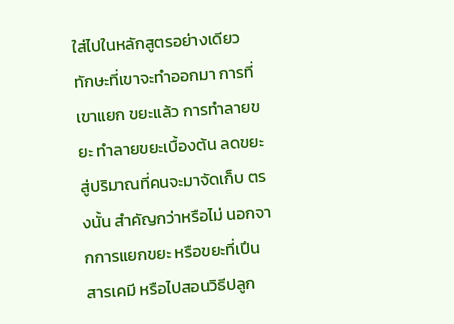ใส่ไปในหลักสูตรอย่างเดียว ทักษะที่เขาจะทําออกมา การที่เขาแยก ขยะแล้ว การทําลายขยะ ทําลายขยะเบื้องต้น ลดขยะสู่ปริมาณที่คนจะมาจัดเก็บ ตรงนั้น สําคัญกว่าหรือไม่ นอกจากการแยกขยะ หรือขยะที่เปึนสารเคมี หรือไปสอนวิธีปลูก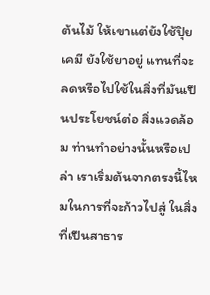ต้นไม้ ให้เขาแต่ยังใช้ปุิยเคมี ยังใช้ยาอยู่ แทนที่จะลดหรือไปใช้ในสิ่งที่มันเปึนประโยชน์ต่อ สิ่งแวดล้อม ท่านทําอย่างนั้นหรือเปล่า เราเริ่มต้นจากตรงนี้ไหมในการที่จะก้าวไปสู่ ในสิ่งที่เปึนสาธาร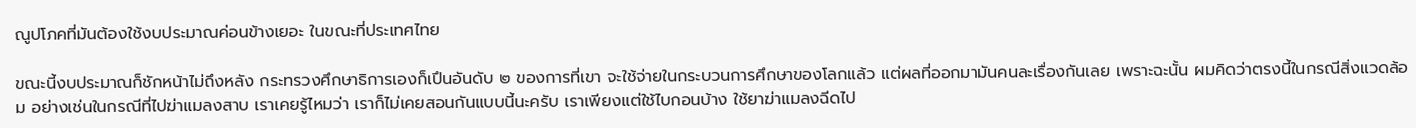ณูปโภคที่มันต้องใช้งบประมาณค่อนข้างเยอะ ในขณะที่ประเทศไทย

ขณะนี้งบประมาณก็ชักหน้าไม่ถึงหลัง กระทรวงศึกษาธิการเองก็เปึนอันดับ ๒ ของการที่เขา จะใช้จ่ายในกระบวนการศึกษาของโลกแล้ว แต่ผลที่ออกมามันคนละเรื่องกันเลย เพราะฉะนั้น ผมคิดว่าตรงนี้ในกรณีสิ่งแวดล้อม อย่างเช่นในกรณีที่ไปฆ่าแมลงสาบ เราเคยรู้ไหมว่า เราก็ไม่เคยสอนกันแบบนี้นะครับ เราเพียงแต่ใช้ไบกอนบ้าง ใช้ยาฆ่าแมลงฉีดไป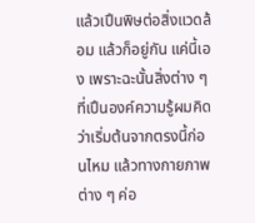แล้วเปึนพิษต่อสิ่งแวดล้อม แล้วก็อยู่กัน แค่นี้เอง เพราะฉะนั้นสิ่งต่าง ๆ ที่เปึนองค์ความรู้ผมคิดว่าเริ่มต้นจากตรงนี้ก่อนไหม แล้วทางกายภาพต่าง ๆ ค่อ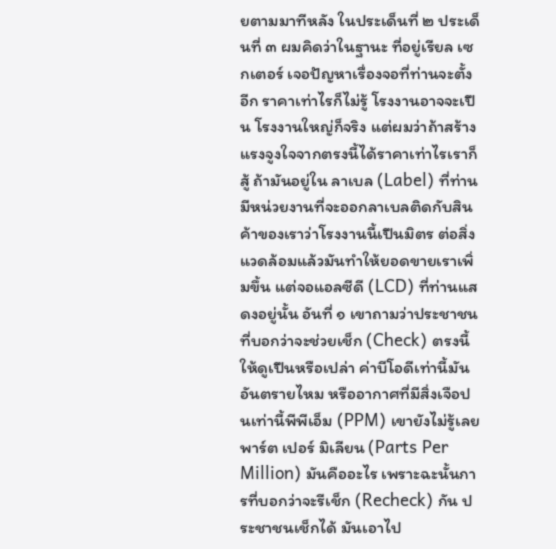ยตามมาทีหลัง ในประเด็นที่ ๒ ประเด็นที่ ๓ ผมคิดว่าในฐานะ ที่อยู่เรียล เซกเตอร์ เจอปัญหาเรื่องจอที่ท่านจะตั้งอีก ราคาเท่าไรก็ไม่รู้ โรงงานอาจจะเปึน โรงงานใหญ่ก็จริง แต่ผมว่าถ้าสร้างแรงจูงใจจากตรงนี้ได้ราคาเท่าไรเราก็สู้ ถ้ามันอยู่ใน ลาเบล (Label) ที่ท่านมีหน่วยงานที่จะออกลาเบลติดกับสินค้าของเราว่าโรงงานนี้เปึนมิตร ต่อสิ่งแวดล้อมแล้วมันทําให้ยอดขายเราเพิ่มขึ้น แต่จอแอลซีดี (LCD) ที่ท่านแสดงอยู่นั้น อันที่ ๑ เขาถามว่าประชาชนที่บอกว่าจะช่วยเช็ก (Check) ตรงนี้ให้ดูเปึนหรือเปล่า ค่าบีโอดีเท่านี้มันอันตรายไหม หรืออากาศที่มีสิ่งเจือปนเท่านี้พีพีเอ็ม (PPM) เขายังไม่รู้เลย พาร์ต เปอร์ มิเลียน (Parts Per Million) มันคืออะไร เพราะฉะนั้นการที่บอกว่าจะรีเช็ก (Recheck) กัน ประชาชนเช็กได้ มันเอาไป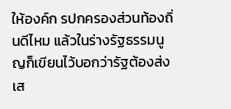ให้องค์ก รปกครองส่วนท้องถิ่นดีไหม แล้วในร่างรัฐธรรมนูญก็เขียนไว้บอกว่ารัฐต้องส่งเส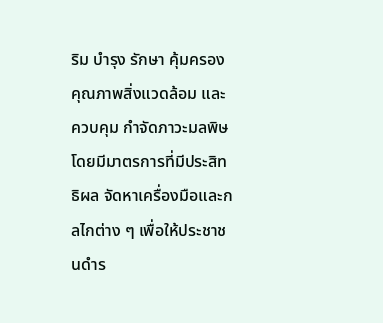ริม บํารุง รักษา คุ้มครองคุณภาพสิ่งแวดล้อม และควบคุม กําจัดภาวะมลพิษโดยมีมาตรการที่มีประสิทธิผล จัดหาเครื่องมือและกลไกต่าง ๆ เพื่อให้ประชาชนดําร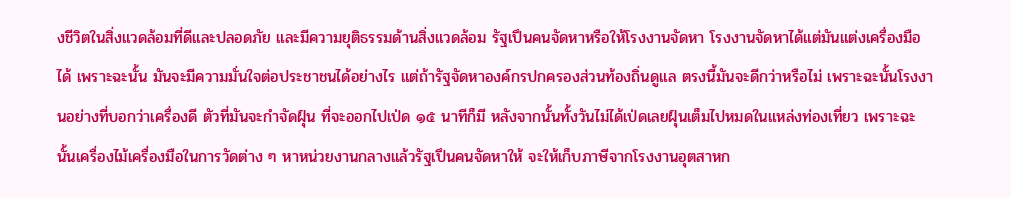งชีวิตในสิ่งแวดล้อมที่ดีและปลอดภัย และมีความยุติธรรมด้านสิ่งแวดล้อม รัฐเปึนคนจัดหาหรือให้โรงงานจัดหา โรงงานจัดหาได้แต่มันแต่งเครื่องมือได้ เพราะฉะนั้น มันจะมีความมั่นใจต่อประชาชนได้อย่างไร แต่ถ้ารัฐจัดหาองค์กรปกครองส่วนท้องถิ่นดูแล ตรงนี้มันจะดีกว่าหรือไม่ เพราะฉะนั้นโรงงานอย่างที่บอกว่าเครื่องดี ตัวที่มันจะกําจัดฝุ์น ที่จะออกไปเป่ด ๑๕ นาทีก็มี หลังจากนั้นทั้งวันไม่ได้เป่ดเลยฝุ์นเต็มไปหมดในแหล่งท่องเที่ยว เพราะฉะนั้นเครื่องไม้เครื่องมือในการวัดต่าง ๆ หาหน่วยงานกลางแล้วรัฐเปึนคนจัดหาให้ จะให้เก็บภาษีจากโรงงานอุตสาหก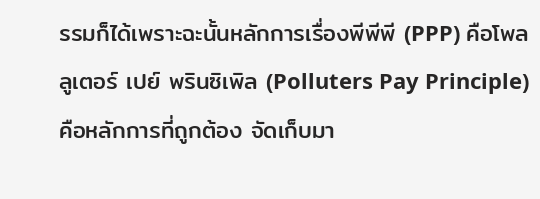รรมก็ได้เพราะฉะนั้นหลักการเรื่องพีพีพี (PPP) คือโพลลูเตอร์ เปย์ พรินซิเพิล (Polluters Pay Principle) คือหลักการที่ถูกต้อง จัดเก็บมา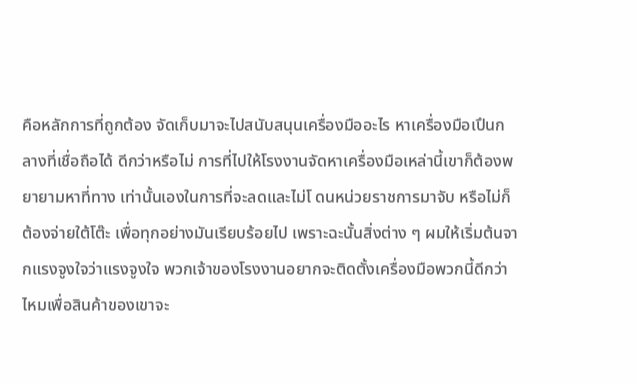คือหลักการที่ถูกต้อง จัดเก็บมาจะไปสนับสนุนเครื่องมืออะไร หาเครื่องมือเปึนกลางที่เชื่อถือได้ ดีกว่าหรือไม่ การที่ไปให้โรงงานจัดหาเครื่องมือเหล่านี้เขาก็ต้องพยายามหาที่ทาง เท่านั้นเองในการที่จะลดและไม่โ ดนหน่วยราชการมาจับ หรือไม่ก็ต้องจ่ายใต้โต๊ะ เพื่อทุกอย่างมันเรียบร้อยไป เพราะฉะนั้นสิ่งต่าง ๆ ผมให้เริ่มต้นจากแรงจูงใจว่าแรงจูงใจ พวกเจ้าของโรงงานอยากจะติดตั้งเครื่องมือพวกนี้ดีกว่าไหมเพื่อสินค้าของเขาจะ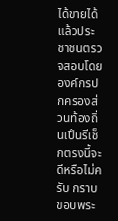ได้ขายได้ แล้วประชาชนตรวจสอบโดยองค์กรปกครองส่วนท้องถิ่นเปึนรีเช็กตรงนี้จะดีหรือไม่ครับ กราบขอบพระ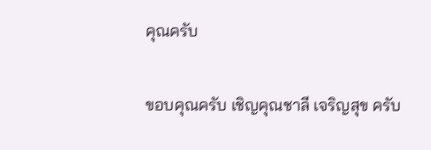คุณครับ

ขอบคุณครับ เชิญคุณชาลี เจริญสุข ครับ